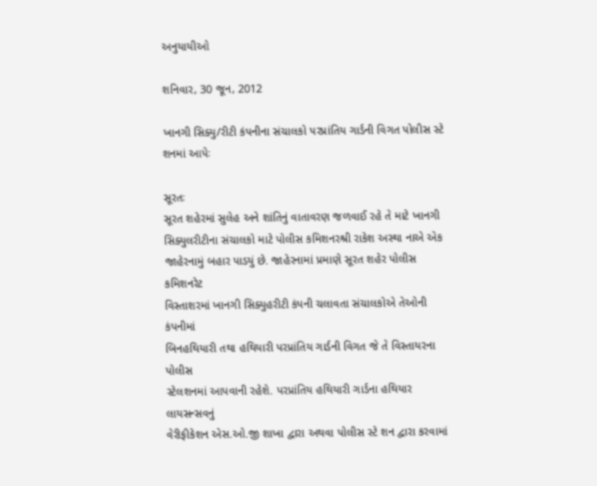અનુયાયીઓ

શનિવાર, 30 જૂન, 2012

ખાનગી સિક્યુ/રીટી કંપનીના સંચાલકો પરપ્રાંતિય ગાર્ડની વિગત પોલીસ સ્ટે શનમાં આપેઃ

સૂરતઃ
સૂરત શહેરમાં સુલેહ અને શાંતિનું વાતાવરણ જળવાઈ રહે તે માટે ખાનગી
સિક્યુલરીટીના સંચાલકો માટે પોલીસ કમિશનરશ્રી રાકેશ અસ્થા નાએ એક
જાહેરનામું બહાર પાડયું છે. જાહેરનામાં પ્રમાણે સૂરત શહેર પોલીસ કમિશનરેટ
વિસ્તાશરમાં ખાનગી સિક્યુહરીટી કંપની ચલાવતા સંચાલકોએ તેઓની કંપનીમાં
બિનહથિયારી તથા હથિયારી પરપ્રાંતિય ગાર્ડની વિગત જે તે વિસ્તાયરના પોલીસ
સ્ટેલશનમાં આપવાની રહેશે. પરપ્રાંતિય હથિયારી ગાર્ડના હથિયાર લાયસન્સવનું
વેરીફીકેશન એસ.ઓ.જી શાખા દ્વારા અથવા પોલીસ સ્ટે શન દ્વારા કરવામાં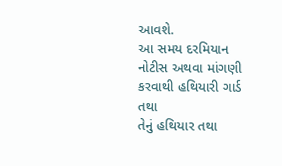આવશે.
આ સમય દરમિયાન નોટીસ અથવા માંગણી કરવાથી હથિયારી ગાર્ડ તથા
તેનું હથિયાર તથા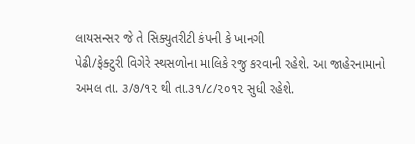લાયસન્સર જે તે સિક્યુતરીટી કંપની કે ખાનગી
પેઢી/ફેક્ટુરી વિગેરે સ્થસળોના માલિકે રજુ કરવાની રહેશે. આ જાહેરનામાનો
અમલ તા. ૩/૭/૧૨ થી તા.૩૧/૮/૨૦૧૨ સુધી રહેશે.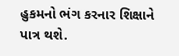હુકમનો ભંગ કરનાર શિક્ષાને
પાત્ર થશે.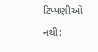ટિપ્પણીઓ નથી: